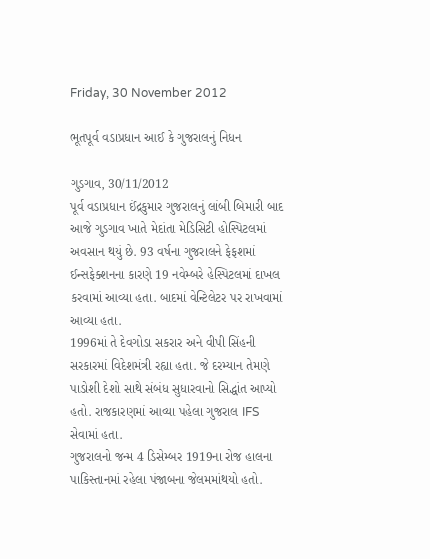Friday, 30 November 2012

ભૂતપૂર્વ વડાપ્રધાન આઈ કે ગુજરાલનું નિધન

ગુડગાવ, 30/11/2012
પૂર્વ વડાપ્રધાન ઈંદ્રકુમાર ગુજરાલનું લાંબી બિમારી બાદ આજે ગુડગાવ ખાતે મેદાંતા મેડિસિટી હોસ્પિટલમાં અવસાન થયું છે. 93 વર્ષના ગુજરાલને ફેફશમાં ઈન્સફેક્શનના કારણે 19 નવેમ્બરે હેસ્પિટલમાં દાખલ કરવામાં આવ્યા હતા. બાદમાં વેન્ટિલેટર પર રાખવામાં આવ્યા હતા.
1996માં તે દેવગોડા સકરાર અને વીપી સિંહની સરકારમાં વિદેશમંત્રી રહ્યા હતા. જે દરમ્યાન તેમણે પાડોશી દેશો સાથે સંબંધ સુધારવાનો સિદ્ધાંત આપ્યો હતો. રાજકારણમાં આવ્યા પહેલા ગુજરાલ IFS સેવામાં હતા.
ગુજરાલનો જન્મ 4 ડિસેમ્બર 1919ના રોજ હાલના પાકિસ્તાનમાં રહેલા પંજાબના જેલમમાંથયો હતો.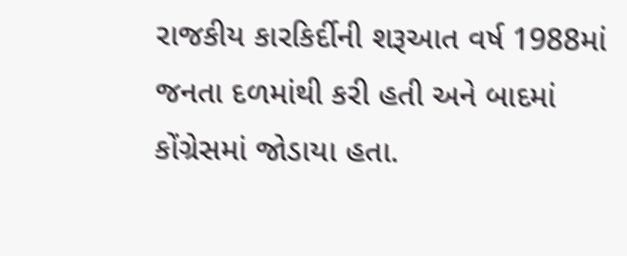રાજકીય કારકિર્દીની શરૂઆત વર્ષ 1988માં જનતા દળમાંથી કરી હતી અને બાદમાં કોંગ્રેસમાં જોડાયા હતા.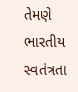તેમણે ભારતીય સ્વતંત્રતા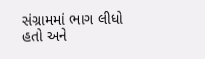સંગ્રામમાં ભાગ લીધો હતો અને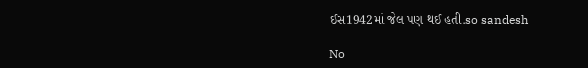ઈસ1942માં જેલ પણ થઈ હતી.so sandesh

No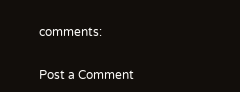comments:

Post a Comment